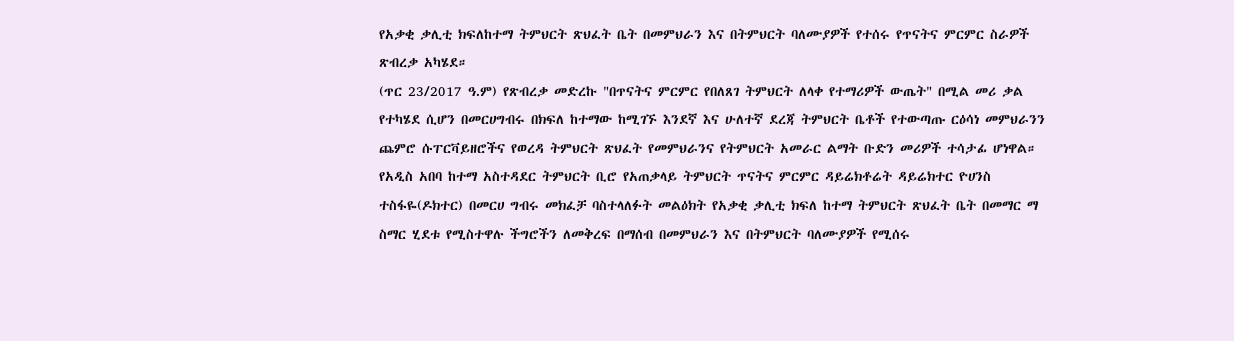የአቃቂ ቃሊቲ ክፍለከተማ ትምህርት ጽህፈት ቤት በመምህራን እና በትምህርት ባለሙያዎች የተሰሩ የጥናትና ምርምር ስራዎች ጽብረቃ አካሄደ።
(ጥር 23/2017 ዓ.ም) የጽብረቃ መድረኩ "በጥናትና ምርምር የበለጸገ ትምህርት ለላቀ የተማሪዎች ውጤት" በሚል መሪ ቃል የተካሄደ ሲሆን በመርሀግብሩ በክፍለ ከተማው ከሚገኙ እንደኛ እና ሁለተኛ ደረጃ ትምህርት ቤቶች የተውጣጡ ርዕሳነ መምህራንን ጨምሮ ሱፐርቫይዘሮችና የወረዳ ትምህርት ጽህፈት የመምህራንና የትምህርት አመራር ልማት ቡድን መሪዎች ተሳታፊ ሆነዋል።
የአዲስ አበባ ከተማ አስተዳደር ትምህርት ቢሮ የአጠቃላይ ትምህርት ጥናትና ምርምር ዳይሬክቶሬት ዳይሬክተር ዮሀንስ ተስፋዬ(ዶክተር) በመርሀ ግብሩ መክፈቻ ባስተላለፉት መልዕክት የአቃቂ ቃሊቲ ክፍለ ከተማ ትምህርት ጽህፈት ቤት በመማር ማ ስማር ሂደቱ የሚስተዋሉ ችግሮችን ለመቅረፍ በማሰብ በመምህራን እና በትምህርት ባለሙያዎች የሚሰሩ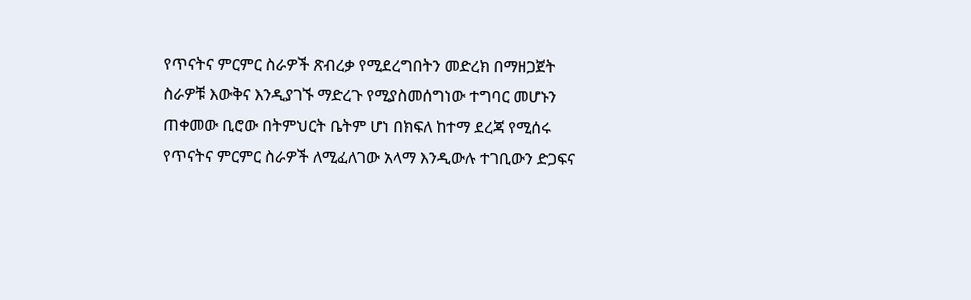የጥናትና ምርምር ስራዎች ጽብረቃ የሚደረግበትን መድረክ በማዘጋጀት ስራዎቹ እውቅና እንዲያገኙ ማድረጉ የሚያስመሰግነው ተግባር መሆኑን ጠቀመው ቢሮው በትምህርት ቤትም ሆነ በክፍለ ከተማ ደረጃ የሚሰሩ የጥናትና ምርምር ስራዎች ለሚፈለገው አላማ እንዲውሉ ተገቢውን ድጋፍና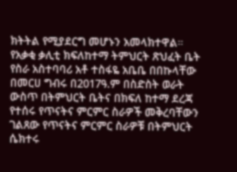ክትትል የሚያደርግ መሆኑን አመላክተዋል።
የአቃቂ ቃሊቲ ክፍለከተማ ትምህርት ጽህፈት ቤት የስራ አስተባባሪ አቶ ተስፋዬ አቤቤ በበኩላቸው በመርሀ ግብሩ በ2017ዓ.ም በስድስት ወራት ውስጥ በትምህርት ቤትና በክፍለ ከተማ ደረጃ የተሰሩ የጥናትና ምርምር ስራዎች መቅረባቸውን ገልጸው የጥናትና ምርምር ስራዎቹ በትምህርት ሴክተሩ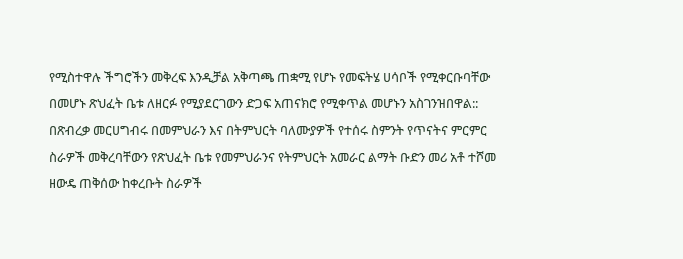የሚስተዋሉ ችግሮችን መቅረፍ እንዲቻል አቅጣጫ ጠቋሚ የሆኑ የመፍትሄ ሀሳቦች የሚቀርቡባቸው በመሆኑ ጽህፈት ቤቱ ለዘርፉ የሚያደርገውን ድጋፍ አጠናክሮ የሚቀጥል መሆኑን አስገንዝበዋል::
በጽብረቃ መርሀግብሩ በመምህራን እና በትምህርት ባለሙያዎች የተሰሩ ስምንት የጥናትና ምርምር ስራዎች መቅረባቸውን የጽህፈት ቤቱ የመምህራንና የትምህርት አመራር ልማት ቡድን መሪ አቶ ተሾመ ዘውዴ ጠቅሰው ከቀረቡት ስራዎች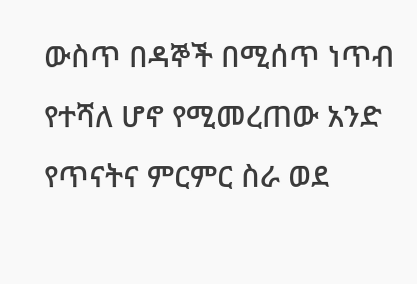ውስጥ በዳኞች በሚሰጥ ነጥብ የተሻለ ሆኖ የሚመረጠው አንድ የጥናትና ምርምር ስራ ወደ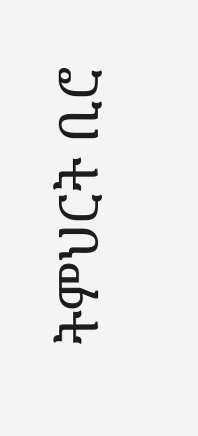ትምህርት ቢሮ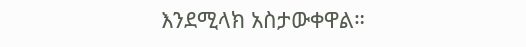እንደሚላክ አስታውቀዋል።